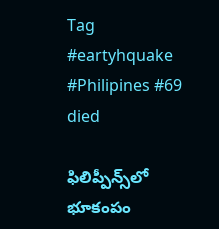Tag #eartyhquake #Philipines #69 died

ఫిలిప్పీన్స్‌లో భూకంపం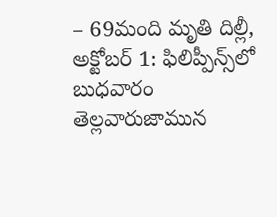– 69మంది మృతి దిల్లీ, అక్టోబర్‌ 1: ఫిలిప్పీన్స్‌లో బుధవారం తెల్లవారుజామున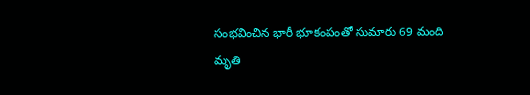సంభవించిన భారీ భూకంపంతో సుమారు 69 మంది మృతి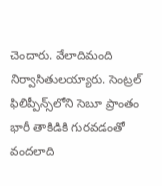చెందారు. వేలాదిమంది నిర్వాసితులయ్యారు. సెంట్రల్‌ ఫిలిప్పీన్స్‌లోని సెబూ ప్రాంతం భారీ తాకిడికి గురవడంతో వందలాది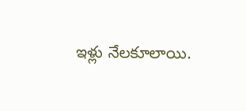ఇళ్లు నేలకూలాయి.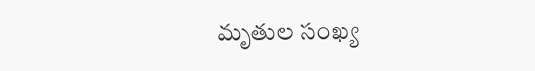మృతుల సంఖ్య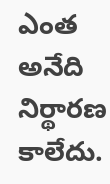ఎంత అనేది నిర్థారణ కాలేదు.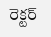రెక్టర్‌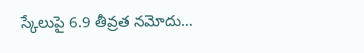స్కేలుపై 6.9 తీవ్రత నమోదు…